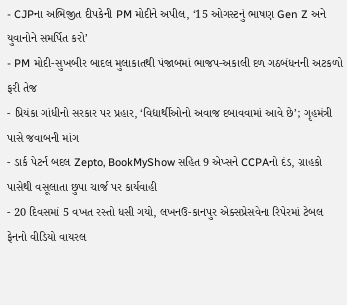- CJPના અભિજીત દીપકેની PM મોદીને અપીલ, ‘15 ઓગસ્ટનું ભાષણ Gen Z અને યુવાનોને સમર્પિત કરો’
- PM મોદી-સુખબીર બાદલ મુલાકાતથી પંજાબમાં ભાજપ-અકાલી દળ ગઠબંધનની અટકળો ફરી તેજ
- પ્રિયંકા ગાંધીનો સરકાર પર પ્રહાર, ‘વિદ્યાર્થીઓનો અવાજ દબાવવામાં આવે છે’; ગૃહમંત્રી પાસે જવાબની માંગ
- ડાર્ક પેટર્ન બદલ Zepto, BookMyShow સહિત 9 એપ્સને CCPAનો દંડ, ગ્રાહકો પાસેથી વસૂલાતા છુપા ચાર્જ પર કાર્યવાહી
- 20 દિવસમાં 5 વખત રસ્તો ધસી ગયો, લખનઉ-કાનપુર એક્સપ્રેસવેના રિપેરમાં ટેબલ ફેનનો વીડિયો વાયરલ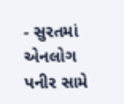- સુરતમાં એનલોગ પનીર સામે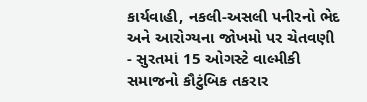કાર્યવાહી, નકલી-અસલી પનીરનો ભેદ અને આરોગ્યના જોખમો પર ચેતવણી
- સુરતમાં 15 ઓગસ્ટે વાલ્મીકી સમાજનો કૌટુંબિક તકરાર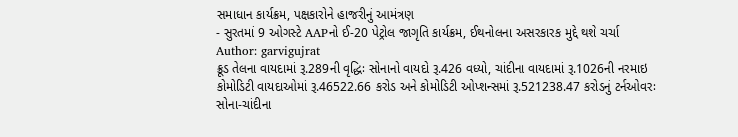સમાધાન કાર્યક્રમ, પક્ષકારોને હાજરીનું આમંત્રણ
- સુરતમાં 9 ઓગસ્ટે AAPનો ઈ-20 પેટ્રોલ જાગૃતિ કાર્યક્રમ, ઈથનોલના અસરકારક મુદ્દે થશે ચર્ચા
Author: garvigujrat
ક્રૂડ તેલના વાયદામાં રૂ.289ની વૃદ્ધિઃ સોનાનો વાયદો રૂ.426 વધ્યો, ચાંદીના વાયદામાં રૂ.1026ની નરમાઇ કોમોડિટી વાયદાઓમાં રૂ.46522.66 કરોડ અને કોમોડિટી ઓપ્શન્સમાં રૂ.521238.47 કરોડનું ટર્નઓવરઃ સોના-ચાંદીના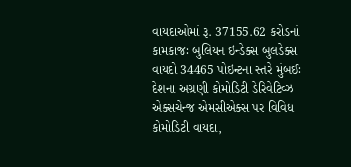વાયદાઓમાં રૂ. 37155.62 કરોડનાં કામકાજઃ બુલિયન ઇન્ડેક્સ બુલડેક્સ વાયદો 34465 પોઇન્ટના સ્તરે મુંબઈઃ દેશના અગ્રણી કોમોડિટી ડેરિવેટિવ્ઝ એક્સચેન્જ એમસીએક્સ પર વિવિધ કોમોડિટી વાયદા,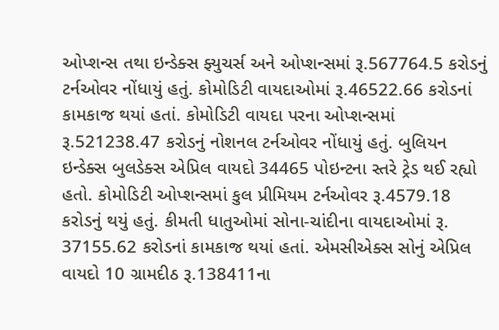ઓપ્શન્સ તથા ઇન્ડેક્સ ફ્યુચર્સ અને ઓપ્શન્સમાં રૂ.567764.5 કરોડનું ટર્નઓવર નોંધાયું હતું. કોમોડિટી વાયદાઓમાં રૂ.46522.66 કરોડનાં કામકાજ થયાં હતાં. કોમોડિટી વાયદા પરના ઓપ્શન્સમાં રૂ.521238.47 કરોડનું નોશનલ ટર્નઓવર નોંધાયું હતું. બુલિયન ઇન્ડેક્સ બુલડેક્સ એપ્રિલ વાયદો 34465 પોઇન્ટના સ્તરે ટ્રેડ થઈ રહ્યો હતો. કોમોડિટી ઓપ્શન્સમાં કુલ પ્રીમિયમ ટર્નઓવર રૂ.4579.18 કરોડનું થયું હતું. કીમતી ધાતુઓમાં સોના-ચાંદીના વાયદાઓમાં રૂ. 37155.62 કરોડનાં કામકાજ થયાં હતાં. એમસીએક્સ સોનું એપ્રિલ વાયદો 10 ગ્રામદીઠ રૂ.138411ના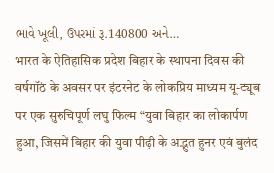ભાવે ખૂલી, ઉપરમાં રૂ.140800 અને…
भारत के ऐतिहासिक प्रदेश बिहार के स्थापना दिवस की वर्षगॉंठ के अवसर पर इंटरनेट के लोकप्रिय माध्यम यू-ट्यूब पर एक सुरुचिपूर्ण लघु फिल्म “युवा बिहार का लोकार्पण हुआ, जिसमें बिहार की युवा पीढ़ी के अद्भुत हुनर एवं बुलंद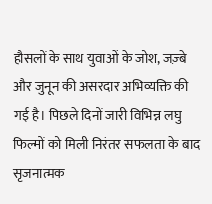हौसलों के साथ युवाओं के जोश, जज़्बे और जुनून की असरदार अभिव्यक्ति की गई है। पिछले दिनों जारी विभिन्न लघु फिल्मों को मिली निरंतर सफलता के बाद सृजनात्मक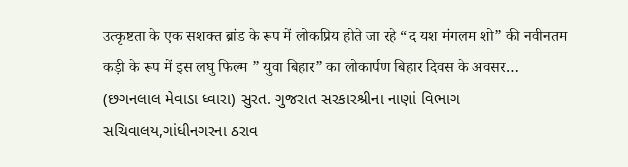उत्कृष्टता के एक सशक्त ब्रांड के रूप में लोकप्रिय होते जा रहे “द यश मंगलम शो” की नवीनतम कड़ी के रूप में इस लघु फिल्म ” युवा बिहार” का लोकार्पण बिहार दिवस के अवसर…
(છગનલાલ મેવાડા ધ્વારા) સુરત. ગુજરાત સરકારશ્રીના નાણાં વિભાગ સચિવાલય,ગાંધીનગરના ઠરાવ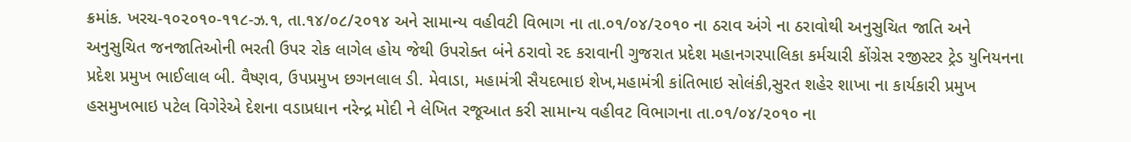ક્રમાંક. ખરચ-૧૦૨૦૧૦-૧૧૮-ઝ.૧, તા.૧૪/૦૮/૨૦૧૪ અને સામાન્ય વહીવટી વિભાગ ના તા.૦૧/૦૪/૨૦૧૦ ના ઠરાવ અંગે ના ઠરાવોથી અનુસુચિત જાતિ અને અનુસુચિત જનજાતિઓની ભરતી ઉપર રોક લાગેલ હોય જેથી ઉપરોક્ત બંને ઠરાવો રદ કરાવાની ગુજરાત પ્રદેશ મહાનગરપાલિકા કર્મચારી કોંગ્રેસ રજીસ્ટર ટ્રેડ યુનિયનના પ્રદેશ પ્રમુખ ભાઈલાલ બી. વૈષ્ણવ, ઉપપ્રમુખ છગનલાલ ડી. મેવાડા, મહામંત્રી સૈયદભાઇ શેખ,મહામંત્રી કાંતિભાઇ સોલંકી,સુરત શહેર શાખા ના કાર્યકારી પ્રમુખ હસમુખભાઇ પટેલ વિગેરેએ દેશના વડાપ્રધાન નરેન્દ્ર મોદી ને લેખિત રજૂઆત કરી સામાન્ય વહીવટ વિભાગના તા.૦૧/૦૪/૨૦૧૦ ના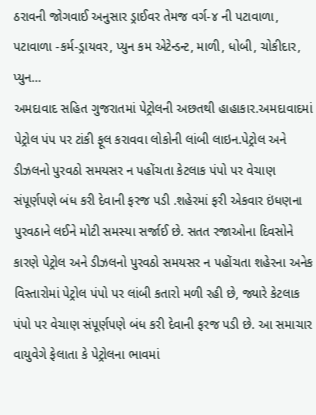ઠરાવની જોગવાઈ અનુસાર ડ્રાઈવર તેમજ વર્ગ-૪ ની પટાવાળા, પટાવાળા -કર્મ-ડ્રાયવર, પ્યુન કમ એટેન્ડન્ટ, માળી, ધોબી, ચોકીદાર, પ્યુન…
અમદાવાદ સહિત ગુજરાતમાં પેટ્રોલની અછતથી હાહાકાર.અમદાવાદમાં પેટ્રોલ પંપ પર ટાંકી ફૂલ કરાવવા લોકોની લાંબી લાઇન.પેટ્રોલ અને ડીઝલનો પુરવઠો સમયસર ન પહોંચતા કેટલાક પંપો પર વેચાણ સંપૂર્ણપણે બંધ કરી દેવાની ફરજ પડી .શહેરમાં ફરી એકવાર ઇંધણના પુરવઠાને લઈને મોટી સમસ્યા સર્જાઈ છે. સતત રજાઓના દિવસોને કારણે પેટ્રોલ અને ડીઝલનો પુરવઠો સમયસર ન પહોંચતા શહેરના અનેક વિસ્તારોમાં પેટ્રોલ પંપો પર લાંબી કતારો મળી રહી છે, જ્યારે કેટલાક પંપો પર વેચાણ સંપૂર્ણપણે બંધ કરી દેવાની ફરજ પડી છે. આ સમાચાર વાયુવેગે ફેલાતા કે પેટ્રોલના ભાવમાં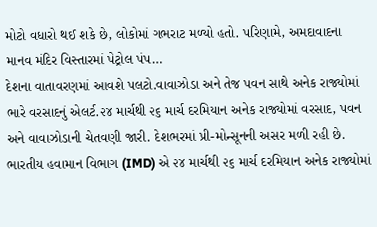મોટો વધારો થઈ શકે છે, લોકોમાં ગભરાટ મળ્યો હતો. પરિણામે, અમદાવાદના માનવ મંદિર વિસ્તારમાં પેટ્રોલ પંપ…
દેશના વાતાવરણમાં આવશે પલટો.વાવાઝોડા અને તેજ પવન સાથે અનેક રાજ્યોમાં ભારે વરસાદનું એલર્ટ.૨૪ માર્ચથી ૨૬ માર્ચ દરમિયાન અનેક રાજ્યોમાં વરસાદ, પવન અને વાવાઝોડાની ચેતવણી જારી. દેશભરમાં પ્રી-મોન્સૂનની અસર મળી રહી છે. ભારતીય હવામાન વિભાગ (IMD) એ ૨૪ માર્ચથી ૨૬ માર્ચ દરમિયાન અનેક રાજ્યોમાં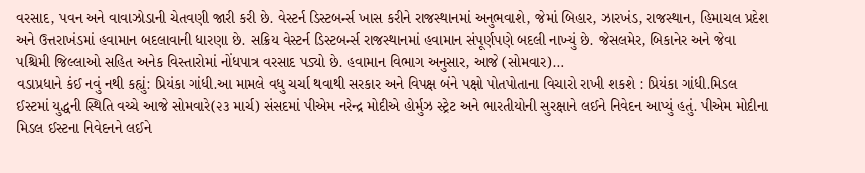વરસાદ, પવન અને વાવાઝોડાની ચેતવણી જારી કરી છે. વેસ્ટર્ન ડિસ્ટબર્ન્સ ખાસ કરીને રાજસ્થાનમાં અનુભવાશે, જેમાં બિહાર, ઝારખંડ, રાજસ્થાન, હિમાચલ પ્રદેશ અને ઉત્તરાખંડમાં હવામાન બદલાવાની ધારણા છે. સક્રિય વેસ્ટર્ન ડિસ્ટબર્ન્સ રાજસ્થાનમાં હવામાન સંપૂર્ણપણે બદલી નાખ્યું છે. જેસલમેર, બિકાનેર અને જેવા પશ્ચિમી જિલ્લાઓ સહિત અનેક વિસ્તારોમાં નોંધપાત્ર વરસાદ પડ્યો છે. હવામાન વિભાગ અનુસાર, આજે (સોમવાર)…
વડાપ્રધાને કંઈ નવું નથી કહ્યું: પ્રિયંકા ગાંધી.આ મામલે વધુ ચર્ચા થવાથી સરકાર અને વિપક્ષ બંને પક્ષો પોતપોતાના વિચારો રાખી શકશે : પ્રિયંકા ગાંધી.મિડલ ઈસ્ટમાં યુદ્ધની સ્થિતિ વચ્ચે આજે સોમવારે(૨૩ માર્ચ) સંસદમાં પીએમ નરેન્દ્ર મોદીએ હોર્મુઝ સ્ટ્રેટ અને ભારતીયોની સુરક્ષાને લઈને નિવેદન આપ્યું હતું. પીએમ મોદીના મિડલ ઈસ્ટના નિવેદનને લઈને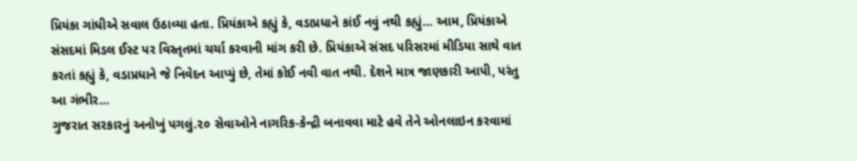પ્રિયંકા ગાંધીએ સવાલ ઉઠાવ્યા હતા. પ્રિયંકાએ કહ્યું કે, વડાપ્રધાને કાંઈ નવું નથી કહ્યું… આમ, પ્રિયંકાએ સંસદમાં મિડલ ઈસ્ટ પર વિસ્તૃતમાં ચર્ચા કરવાની માંગ કરી છે. પ્રિયંકાએ સંસદ પરિસરમાં મીડિયા સાથે વાત કરતાં કહ્યું કે, વડાપ્રધાને જે નિવેદન આપ્યું છે, તેમાં કોઈ નવી વાત નથી. દેશને માત્ર જાણકારી આપી, પરંતુ આ ગંભીર…
ગુજરાત સરકારનું અનોખું પગલું.૨૦ સેવાઓને નાગરિક-કેન્દ્રી બનાવવા માટે હવે તેને ઓનલાઇન કરવામાં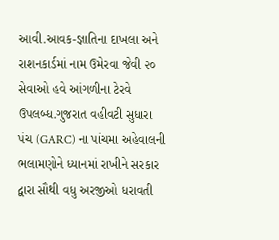આવી.આવક-જ્ઞાતિના દાખલા અને રાશનકાર્ડમાં નામ ઉમેરવા જેવી ૨૦ સેવાઓ હવે આંગળીના ટેરવે ઉપલબ્ધ.ગુજરાત વહીવટી સુધારા પંચ (GARC) ના પાંચમા અહેવાલની ભલામણોને ધ્યાનમાં રાખીને સરકાર દ્વારા સૌથી વધુ અરજીઓ ધરાવતી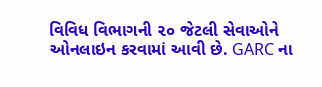વિવિધ વિભાગની ૨૦ જેટલી સેવાઓને ઓનલાઇન કરવામાં આવી છે. GARC ના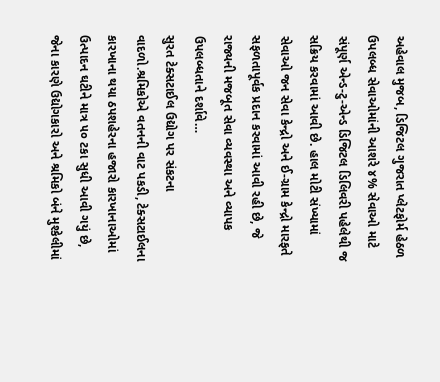અહેવાલ મુજબ, ડિજિટલ ગુજરાત પ્લેટફોર્મ હેઠળ ઉપલબ્ધ સેવાઓમાંની આશરે ૪% સેવાઓ માટે સંપૂર્ણ એન્ડ-ટુ-એન્ડ ડિજિટલ ડિલિવરી પહેલેથી જ સક્રિય કરવામાં આવી છે. હાલ મોટી સંખ્યામાં સેવાઓ જન સેવા કેન્દ્રો અને ઈ-ગ્રામ કેન્દ્રો મારફતે સફળતાપૂર્વક પ્રદાન કરવામાં આવી રહી છે, જે રાજ્યની મજબૂત સેવા વ્યવસ્થા અને વ્યાપક ઉપલબ્ધતાને દર્શાવે…
સુરત ટેક્સટાઈલ ઉદ્યોગ પર સંકટના વાદળો.શ્રમિકોએ વતનની વાટ પકડી, ટેક્સટાઈલના કારખાના થયા ઠપશહેરના હજારો કારખાનાઓમાં ઉત્પાદન ઘટીને માત્ર ૫૦ ટકા સુધી આવી ગયું છે, જેના કારણે ઉદ્યોગકારો અને શ્રમિકો બંને મુશ્કેલીમાં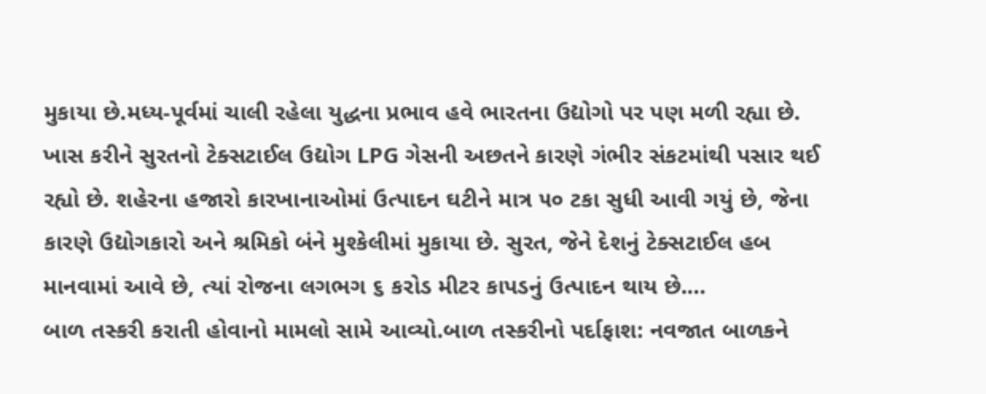મુકાયા છે.મધ્ય-પૂર્વમાં ચાલી રહેલા યુદ્ધના પ્રભાવ હવે ભારતના ઉદ્યોગો પર પણ મળી રહ્યા છે. ખાસ કરીને સુરતનો ટેક્સટાઈલ ઉદ્યોગ LPG ગેસની અછતને કારણે ગંભીર સંકટમાંથી પસાર થઈ રહ્યો છે. શહેરના હજારો કારખાનાઓમાં ઉત્પાદન ઘટીને માત્ર ૫૦ ટકા સુધી આવી ગયું છે, જેના કારણે ઉદ્યોગકારો અને શ્રમિકો બંને મુશ્કેલીમાં મુકાયા છે. સુરત, જેને દેશનું ટેક્સટાઈલ હબ માનવામાં આવે છે, ત્યાં રોજના લગભગ ૬ કરોડ મીટર કાપડનું ઉત્પાદન થાય છે.…
બાળ તસ્કરી કરાતી હોવાનો મામલો સામે આવ્યો.બાળ તસ્કરીનો પર્દાફાશ: નવજાત બાળકને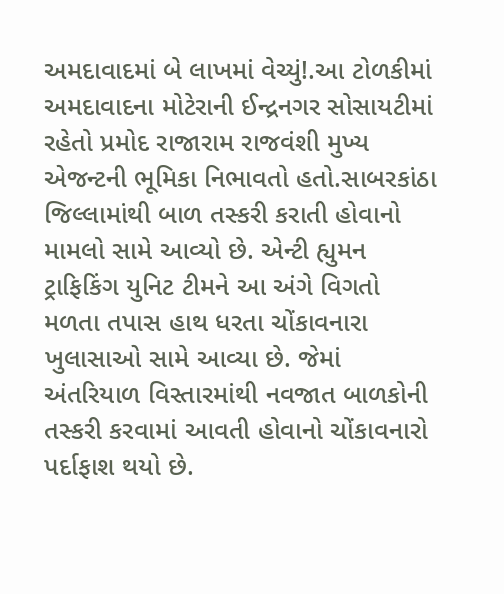અમદાવાદમાં બે લાખમાં વેચ્યું!.આ ટોળકીમાં અમદાવાદના મોટેરાની ઈન્દ્રનગર સોસાયટીમાં રહેતો પ્રમોદ રાજારામ રાજવંશી મુખ્ય એજન્ટની ભૂમિકા નિભાવતો હતો.સાબરકાંઠા જિલ્લામાંથી બાળ તસ્કરી કરાતી હોવાનો મામલો સામે આવ્યો છે. એન્ટી હ્યુમન ટ્રાફિકિંગ યુનિટ ટીમને આ અંગે વિગતો મળતા તપાસ હાથ ધરતા ચોંકાવનારા ખુલાસાઓ સામે આવ્યા છે. જેમાં અંતરિયાળ વિસ્તારમાંથી નવજાત બાળકોની તસ્કરી કરવામાં આવતી હોવાનો ચોંકાવનારો પર્દાફાશ થયો છે.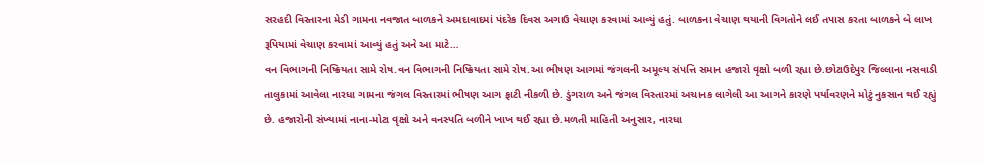સરહદી વિસ્તારના મેડી ગામના નવજાત બાળકને અમદાવાદમાં પંદરેક દિવસ અગાઉ વેચાણ કરવામાં આવ્યું હતું. બાળકના વેચાણ થયાની વિગતોને લઈ તપાસ કરતા બાળકને બે લાખ રૂપિયામાં વેચાણ કરવામાં આવ્યું હતું અને આ માટે…
વન વિભાગની નિષ્ક્રિયતા સામે રોષ.વન વિભાગની નિષ્ક્રિયતા સામે રોષ.આ ભીષણ આગમાં જંગલની અમૂલ્ય સંપત્તિ સમાન હજારો વૃક્ષો બળી રહ્યા છે.છોટાઉદેપુર જિલ્લાના નસવાડી તાલુકામાં આવેલા નારધા ગામના જંગલ વિસ્તારમાં ભીષણ આગ ફાટી નીકળી છે. ડુંગરાળ અને જંગલ વિસ્તારમાં અચાનક લાગેલી આ આગને કારણે પર્યાવરણને મોટું નુકસાન થઈ રહ્યું છે. હજારોની સંખ્યામાં નાના-મોટા વૃક્ષો અને વનસ્પતિ બળીને ખાખ થઈ રહ્યા છે.મળતી માહિતી અનુસાર, નારધા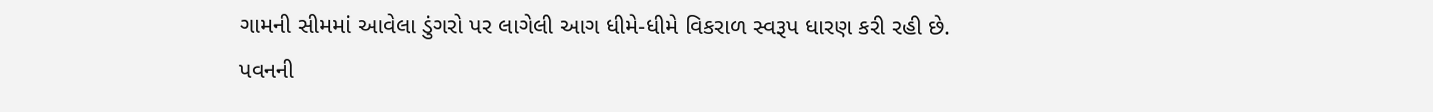ગામની સીમમાં આવેલા ડુંગરો પર લાગેલી આગ ધીમે-ધીમે વિકરાળ સ્વરૂપ ધારણ કરી રહી છે. પવનની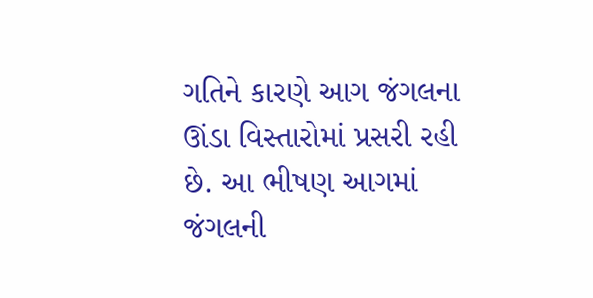ગતિને કારણે આગ જંગલના ઊંડા વિસ્તારોમાં પ્રસરી રહી છે. આ ભીષણ આગમાં જંગલની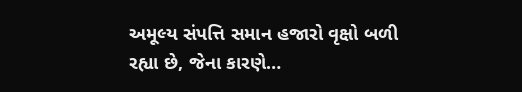અમૂલ્ય સંપત્તિ સમાન હજારો વૃક્ષો બળી રહ્યા છે, જેના કારણે…